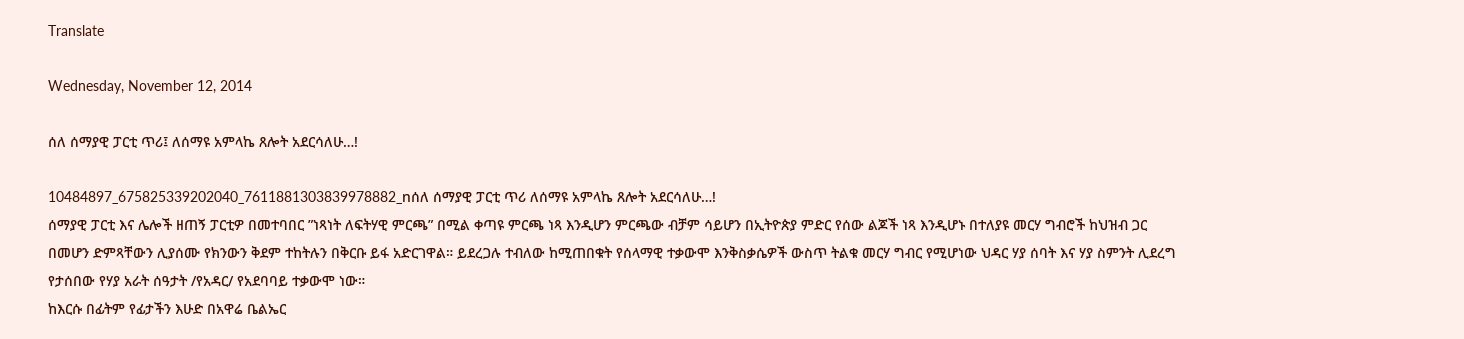Translate

Wednesday, November 12, 2014

ሰለ ሰማያዊ ፓርቲ ጥሪ፤ ለሰማዩ አምላኬ ጸሎት አደርሳለሁ…!

10484897_675825339202040_7611881303839978882_nሰለ ሰማያዊ ፓርቲ ጥሪ ለሰማዩ አምላኬ ጸሎት አደርሳለሁ…!
ሰማያዊ ፓርቲ እና ሌሎች ዘጠኝ ፓርቲዎ በመተባበር ”ነጻነት ለፍትሃዊ ምርጫ” በሚል ቀጣዩ ምርጫ ነጻ እንዲሆን ምርጫው ብቻም ሳይሆን በኢትዮጵያ ምድር የሰው ልጆች ነጻ እንዲሆኑ በተለያዩ መርሃ ግብሮች ከህዝብ ጋር በመሆን ድምጻቸውን ሊያሰሙ የክንውን ቅደም ተከትሉን በቅርቡ ይፋ አድርገዋል። ይደረጋሉ ተብለው ከሚጠበቁት የሰላማዊ ተቃውሞ እንቅስቃሴዎች ውስጥ ትልቁ መርሃ ግብር የሚሆነው ህዳር ሃያ ሰባት እና ሃያ ስምንት ሊደረግ የታሰበው የሃያ አራት ሰዓታት /የአዳር/ የአደባባይ ተቃውሞ ነው።
ከእርሱ በፊትም የፊታችን እሁድ በአዋሬ ቤልኤር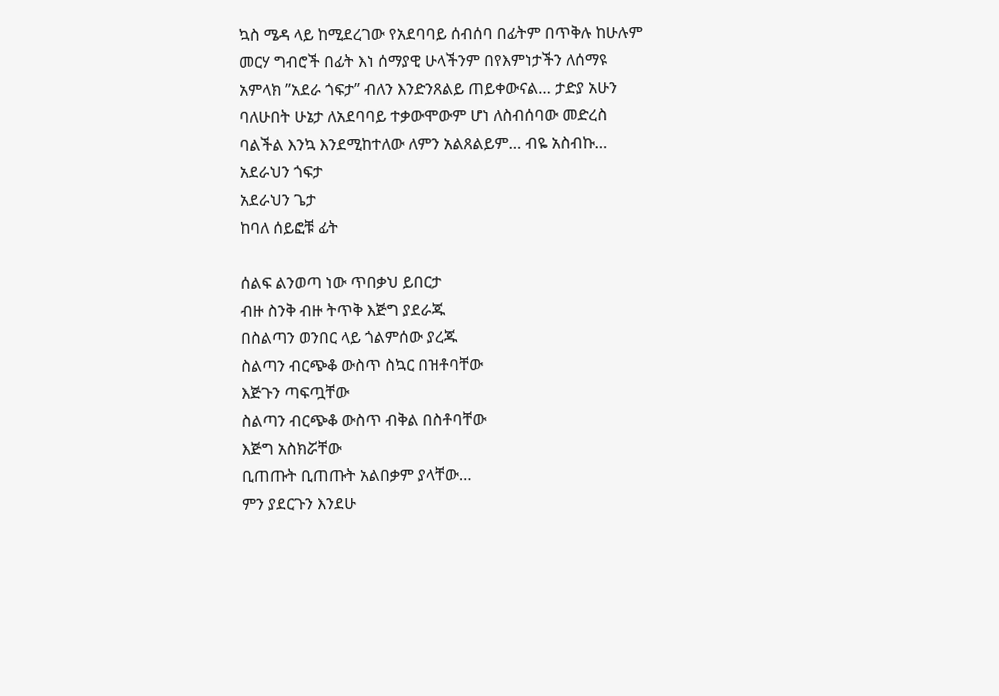ኳስ ሜዳ ላይ ከሚደረገው የአደባባይ ሰብሰባ በፊትም በጥቅሉ ከሁሉም መርሃ ግብሮች በፊት እነ ሰማያዊ ሁላችንም በየእምነታችን ለሰማዩ አምላክ ”አደራ ጎፍታ” ብለን እንድንጸልይ ጠይቀውናል… ታድያ አሁን ባለሁበት ሁኔታ ለአደባባይ ተቃውሞውም ሆነ ለስብሰባው መድረስ ባልችል እንኳ እንደሚከተለው ለምን አልጸልይም… ብዬ አስብኩ…
አደራህን ጎፍታ
አደራህን ጌታ
ከባለ ሰይፎቹ ፊት

ሰልፍ ልንወጣ ነው ጥበቃህ ይበርታ
ብዙ ስንቅ ብዙ ትጥቅ እጅግ ያደራጁ
በስልጣን ወንበር ላይ ጎልምሰው ያረጁ
ስልጣን ብርጭቆ ውስጥ ስኳር በዝቶባቸው
እጅጉን ጣፍጧቸው
ስልጣን ብርጭቆ ውስጥ ብቅል በስቶባቸው
እጅግ አስክሯቸው
ቢጠጡት ቢጠጡት አልበቃም ያላቸው…
ምን ያደርጉን እንደሁ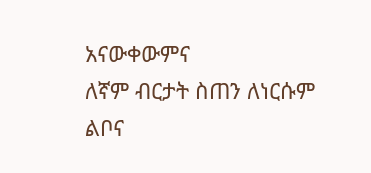አናውቀውምና
ለኛም ብርታት ስጠን ለነርሱም ልቦና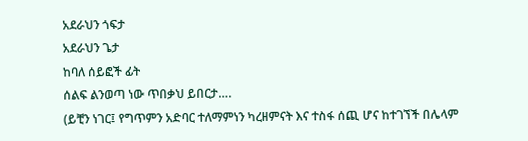አደራህን ጎፍታ
አደራህን ጌታ
ከባለ ሰይፎች ፊት
ሰልፍ ልንወጣ ነው ጥበቃህ ይበርታ….
(ይቺን ነገር፤ የግጥምን አድባር ተለማምነን ካረዘምናት እና ተስፋ ሰጪ ሆና ከተገኘች በሌላም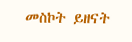መስኮት ይዘናት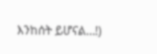እንከሰት ይሆናል…!)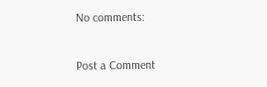No comments:

Post a Comment